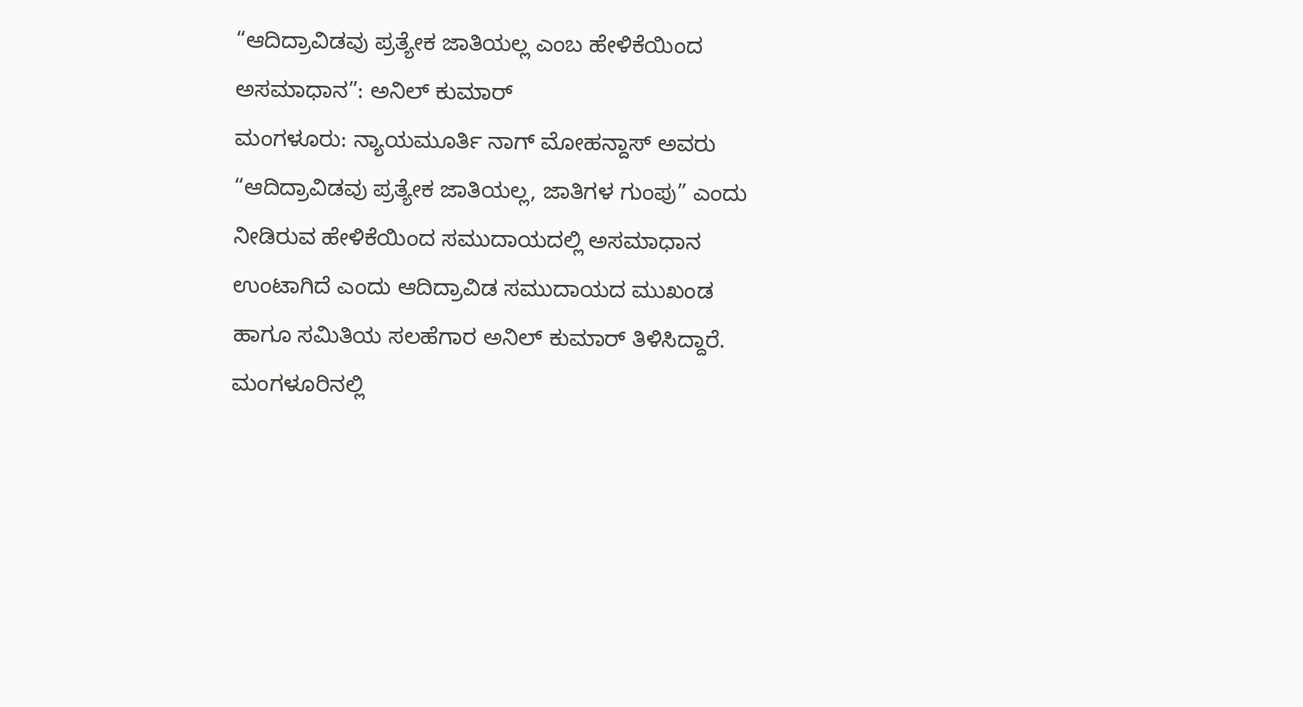“ಆದಿದ್ರಾವಿಡವು ಪ್ರತ್ಯೇಕ ಜಾತಿಯಲ್ಲ ಎಂಬ ಹೇಳಿಕೆಯಿಂದ ಅಸಮಾಧಾನ”: ಅನಿಲ್ ಕುಮಾರ್
ಮಂಗಳೂರು: ನ್ಯಾಯಮೂರ್ತಿ ನಾಗ್ ಮೋಹನ್ದಾಸ್ ಅವರು “ಆದಿದ್ರಾವಿಡವು ಪ್ರತ್ಯೇಕ ಜಾತಿಯಲ್ಲ, ಜಾತಿಗಳ ಗುಂಪು” ಎಂದು ನೀಡಿರುವ ಹೇಳಿಕೆಯಿಂದ ಸಮುದಾಯದಲ್ಲಿ ಅಸಮಾಧಾನ ಉಂಟಾಗಿದೆ ಎಂದು ಆದಿದ್ರಾವಿಡ ಸಮುದಾಯದ ಮುಖಂಡ ಹಾಗೂ ಸಮಿತಿಯ ಸಲಹೆಗಾರ ಅನಿಲ್ ಕುಮಾರ್ ತಿಳಿಸಿದ್ದಾರೆ. ಮಂಗಳೂರಿನಲ್ಲಿ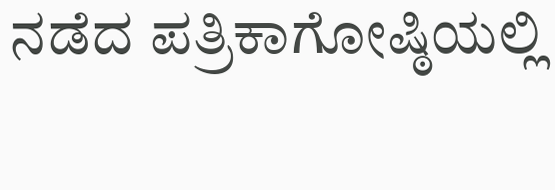ನಡೆದ ಪತ್ರಿಕಾಗೋಷ್ಠಿಯಲ್ಲಿ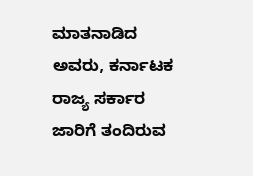ಮಾತನಾಡಿದ ಅವರು, ಕರ್ನಾಟಕ ರಾಜ್ಯ ಸರ್ಕಾರ ಜಾರಿಗೆ ತಂದಿರುವ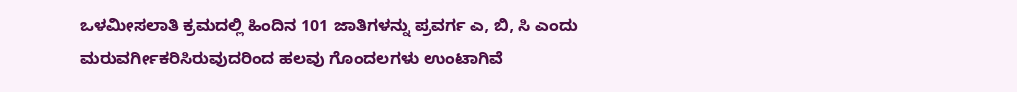ಒಳಮೀಸಲಾತಿ ಕ್ರಮದಲ್ಲಿ ಹಿಂದಿನ 101 ಜಾತಿಗಳನ್ನು ಪ್ರವರ್ಗ ಎ, ಬಿ, ಸಿ ಎಂದು ಮರುವರ್ಗೀಕರಿಸಿರುವುದರಿಂದ ಹಲವು ಗೊಂದಲಗಳು ಉಂಟಾಗಿವೆ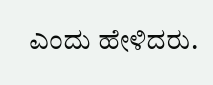ಎಂದು ಹೇಳಿದರು.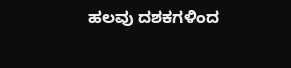ಹಲವು ದಶಕಗಳಿಂದ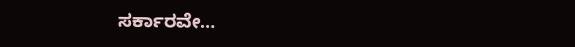ಸರ್ಕಾರವೇ…